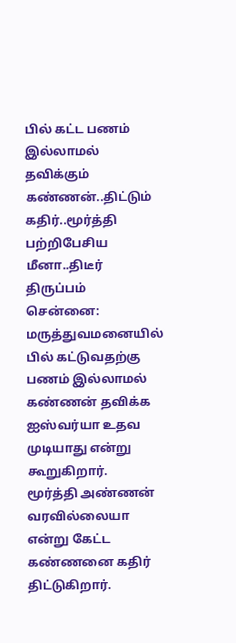பில் கட்ட பணம் இல்லாமல் தவிக்கும் கண்ணன்..திட்டும் கதிர்..மூர்த்தி பற்றிபேசிய மீனா..திடீர் திருப்பம்
சென்னை: மருத்துவமனையில் பில் கட்டுவதற்கு பணம் இல்லாமல் கண்ணன் தவிக்க ஐஸ்வர்யா உதவ முடியாது என்று கூறுகிறார்.
மூர்த்தி அண்ணன் வரவில்லையா என்று கேட்ட கண்ணனை கதிர் திட்டுகிறார்.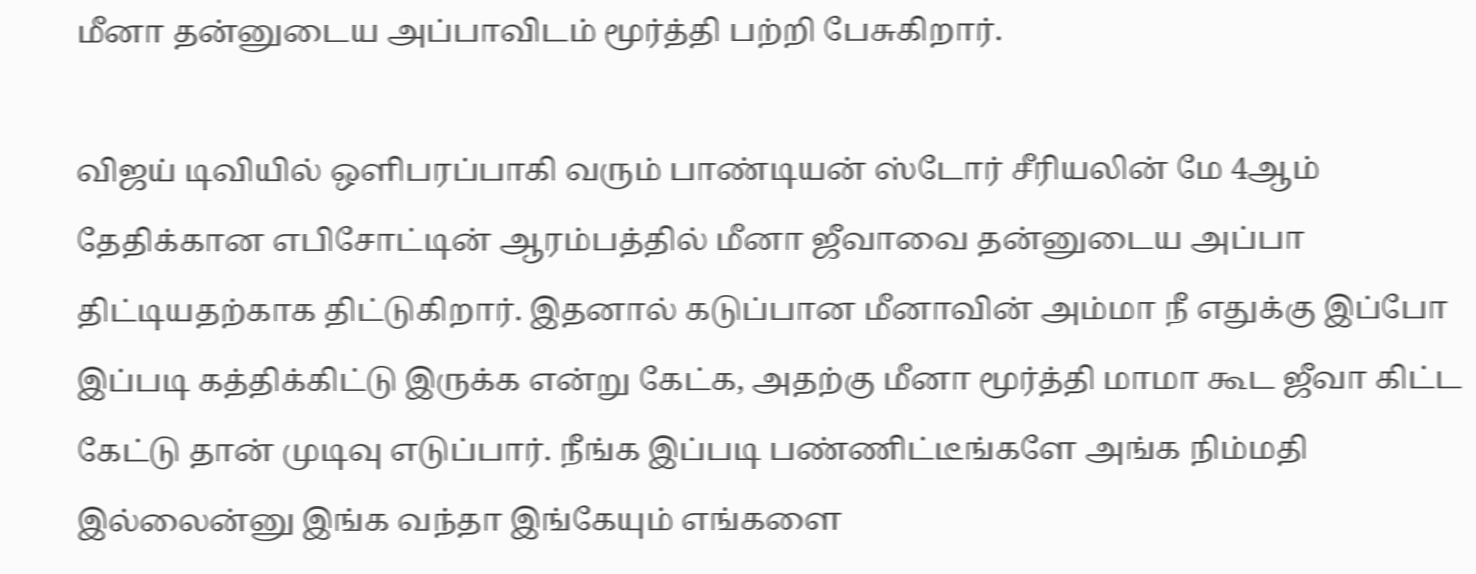மீனா தன்னுடைய அப்பாவிடம் மூர்த்தி பற்றி பேசுகிறார்.

விஜய் டிவியில் ஒளிபரப்பாகி வரும் பாண்டியன் ஸ்டோர் சீரியலின் மே 4ஆம் தேதிக்கான எபிசோட்டின் ஆரம்பத்தில் மீனா ஜீவாவை தன்னுடைய அப்பா திட்டியதற்காக திட்டுகிறார். இதனால் கடுப்பான மீனாவின் அம்மா நீ எதுக்கு இப்போ இப்படி கத்திக்கிட்டு இருக்க என்று கேட்க, அதற்கு மீனா மூர்த்தி மாமா கூட ஜீவா கிட்ட கேட்டு தான் முடிவு எடுப்பார். நீங்க இப்படி பண்ணிட்டீங்களே அங்க நிம்மதி இல்லைன்னு இங்க வந்தா இங்கேயும் எங்களை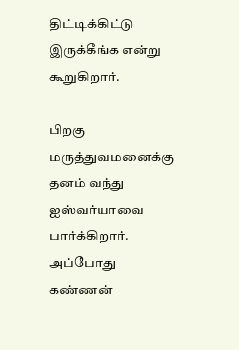திட்டிக்கிட்டு இருக்கீங்க என்று கூறுகிறார்.

பிறகு மருத்துவமனைக்கு தனம் வந்து ஐஸ்வர்யாவை பார்க்கிறார். அப்போது கண்ணன்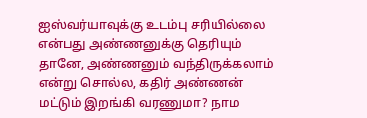ஐஸ்வர்யாவுக்கு உடம்பு சரியில்லை என்பது அண்ணனுக்கு தெரியும் தானே, அண்ணனும் வந்திருக்கலாம் என்று சொல்ல, கதிர் அண்ணன் மட்டும் இறங்கி வரணுமா? நாம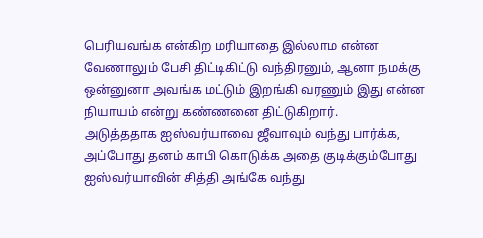பெரியவங்க என்கிற மரியாதை இல்லாம என்ன வேணாலும் பேசி திட்டிகிட்டு வந்திரனும், ஆனா நமக்கு ஒன்னுனா அவங்க மட்டும் இறங்கி வரணும் இது என்ன நியாயம் என்று கண்ணனை திட்டுகிறார்.
அடுத்ததாக ஐஸ்வர்யாவை ஜீவாவும் வந்து பார்க்க, அப்போது தனம் காபி கொடுக்க அதை குடிக்கும்போது ஐஸ்வர்யாவின் சித்தி அங்கே வந்து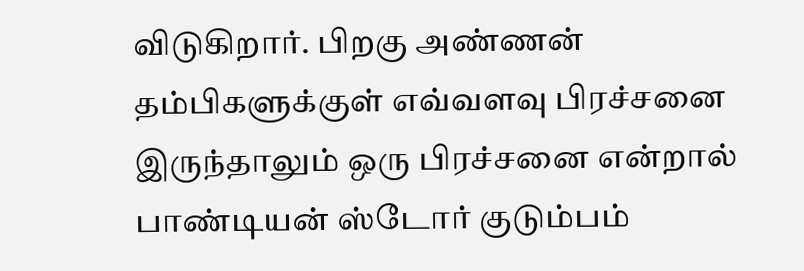விடுகிறார். பிறகு அண்ணன் தம்பிகளுக்குள் எவ்வளவு பிரச்சனை இருந்தாலும் ஒரு பிரச்சனை என்றால் பாண்டியன் ஸ்டோர் குடும்பம்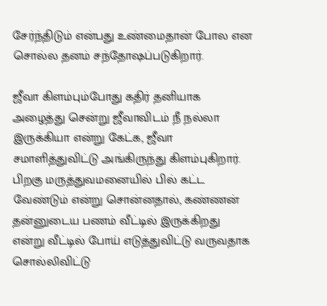சேர்ந்திடும் என்பது உண்மைதான் போல என சொல்ல தனம் சந்தோஷப்படுகிறார்.

ஜீவா கிளம்பும்போது கதிர் தனியாக அழைத்து சென்று ஜீவாவிடம் நீ நல்லா இருக்கியா என்று கேட்க, ஜீவா சமாளித்துவிட்டு அங்கிருந்து கிளம்புகிறார். பிறகு மருத்துவமனையில் பில் கட்ட வேண்டும் என்று சொன்னதால், கண்ணன் தன்னுடைய பணம் வீட்டில் இருக்கிறது என்று வீட்டில் போய் எடுத்துவிட்டு வருவதாக சொல்லிவிட்டு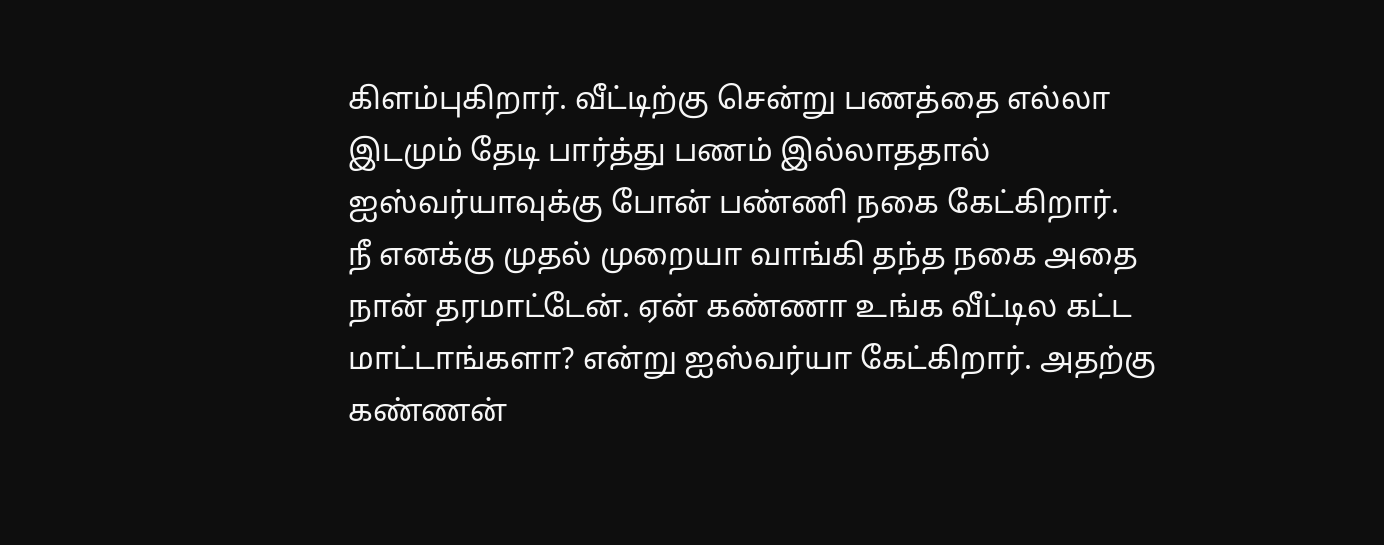கிளம்புகிறார். வீட்டிற்கு சென்று பணத்தை எல்லா இடமும் தேடி பார்த்து பணம் இல்லாததால் ஐஸ்வர்யாவுக்கு போன் பண்ணி நகை கேட்கிறார்.
நீ எனக்கு முதல் முறையா வாங்கி தந்த நகை அதை நான் தரமாட்டேன். ஏன் கண்ணா உங்க வீட்டில கட்ட மாட்டாங்களா? என்று ஐஸ்வர்யா கேட்கிறார். அதற்கு கண்ணன்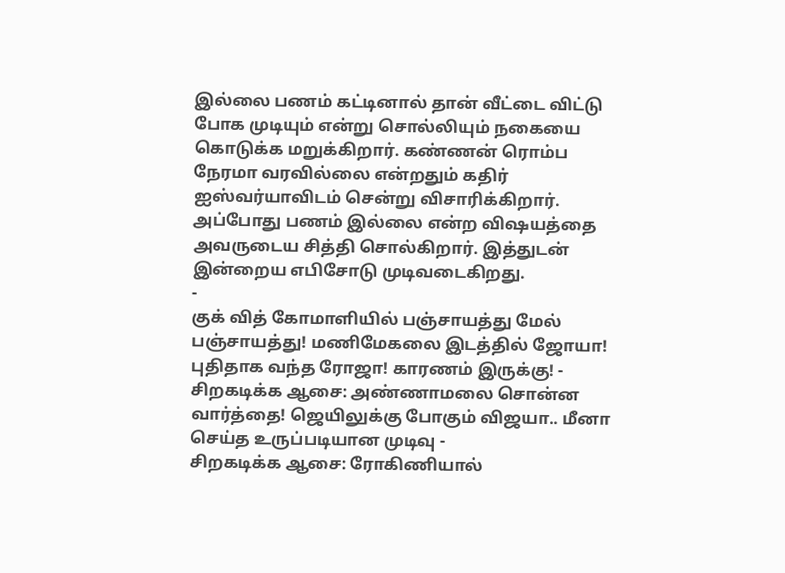இல்லை பணம் கட்டினால் தான் வீட்டை விட்டு போக முடியும் என்று சொல்லியும் நகையை கொடுக்க மறுக்கிறார். கண்ணன் ரொம்ப நேரமா வரவில்லை என்றதும் கதிர் ஐஸ்வர்யாவிடம் சென்று விசாரிக்கிறார். அப்போது பணம் இல்லை என்ற விஷயத்தை அவருடைய சித்தி சொல்கிறார். இத்துடன் இன்றைய எபிசோடு முடிவடைகிறது.
-
குக் வித் கோமாளியில் பஞ்சாயத்து மேல் பஞ்சாயத்து! மணிமேகலை இடத்தில் ஜோயா! புதிதாக வந்த ரோஜா! காரணம் இருக்கு! -
சிறகடிக்க ஆசை: அண்ணாமலை சொன்ன வார்த்தை! ஜெயிலுக்கு போகும் விஜயா.. மீனா செய்த உருப்படியான முடிவு -
சிறகடிக்க ஆசை: ரோகிணியால்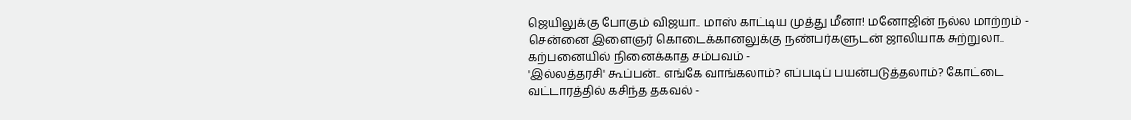ஜெயிலுக்கு போகும் விஜயா.. மாஸ் காட்டிய முத்து மீனா! மனோஜின் நல்ல மாற்றம் -
சென்னை இளைஞர் கொடைக்கானலுக்கு நண்பர்களுடன் ஜாலியாக சுற்றுலா.. கற்பனையில் நினைக்காத சம்பவம் -
'இல்லத்தரசி' கூப்பன்.. எங்கே வாங்கலாம்? எப்படிப் பயன்படுத்தலாம்? கோட்டை வட்டாரத்தில் கசிந்த தகவல் -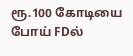ரூ.100 கோடியை போய் FDல்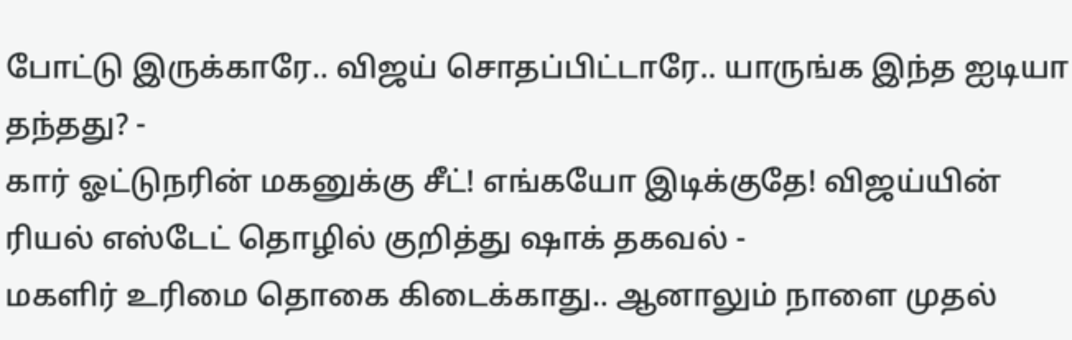போட்டு இருக்காரே.. விஜய் சொதப்பிட்டாரே.. யாருங்க இந்த ஐடியா தந்தது? -
கார் ஓட்டுநரின் மகனுக்கு சீட்! எங்கயோ இடிக்குதே! விஜய்யின் ரியல் எஸ்டேட் தொழில் குறித்து ஷாக் தகவல் -
மகளிர் உரிமை தொகை கிடைக்காது.. ஆனாலும் நாளை முதல்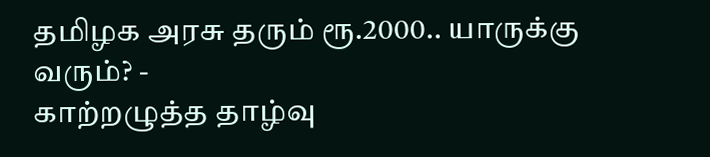தமிழக அரசு தரும் ரூ.2000.. யாருக்கு வரும்? -
காற்றழுத்த தாழ்வு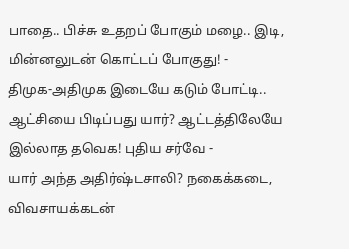பாதை.. பிச்சு உதறப் போகும் மழை.. இடி, மின்னலுடன் கொட்டப் போகுது! -
திமுக-அதிமுக இடையே கடும் போட்டி.. ஆட்சியை பிடிப்பது யார்? ஆட்டத்திலேயே இல்லாத தவெக! புதிய சர்வே -
யார் அந்த அதிர்ஷ்டசாலி? நகைக்கடை, விவசாயக்கடன்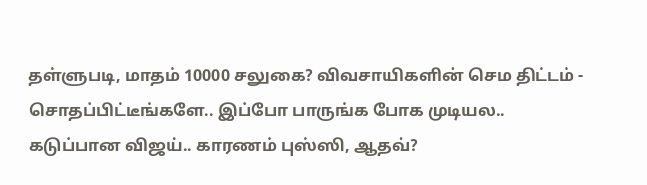தள்ளுபடி, மாதம் 10000 சலுகை? விவசாயிகளின் செம திட்டம் -
சொதப்பிட்டீங்களே.. இப்போ பாருங்க போக முடியல.. கடுப்பான விஜய்.. காரணம் புஸ்ஸி, ஆதவ்?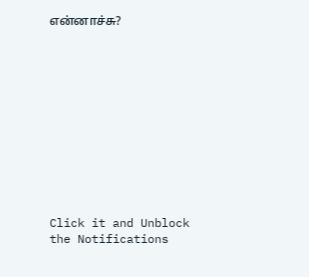என்னாச்சு?












Click it and Unblock the Notifications